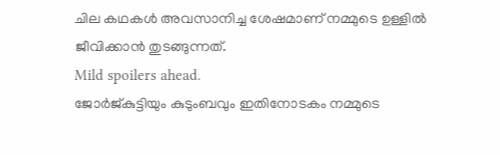ചില കഥകൾ അവസാനിച്ച ശേഷമാണ് നമ്മുടെ ഉള്ളിൽ ജീവിക്കാൻ തുടങ്ങുന്നത്.
Mild spoilers ahead.
ജോർജ്കുട്ടിയും കുടുംബവും ഇതിനോടകം നമ്മുടെ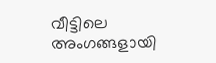വീട്ടിലെ അംഗങ്ങളായി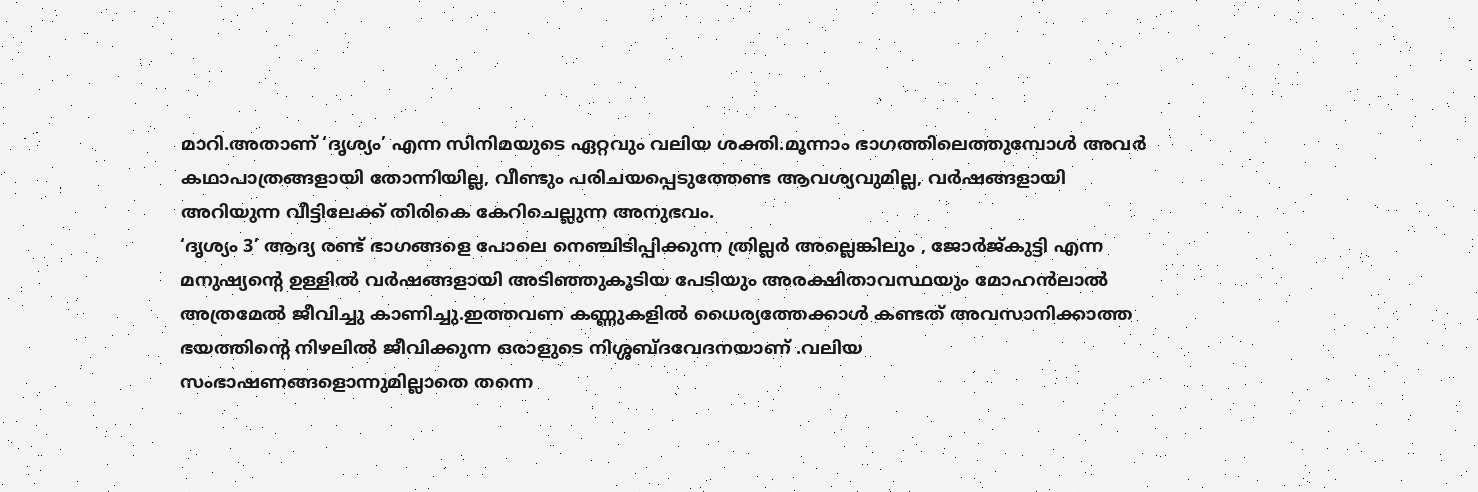മാറി.അതാണ് ‘ദൃശ്യം’ എന്ന സിനിമയുടെ ഏറ്റവും വലിയ ശക്തി.മൂന്നാം ഭാഗത്തിലെത്തുമ്പോൾ അവർ കഥാപാത്രങ്ങളായി തോന്നിയില്ല, വീണ്ടും പരിചയപ്പെടുത്തേണ്ട ആവശ്യവുമില്ല, വർഷങ്ങളായി അറിയുന്ന വീട്ടിലേക്ക് തിരികെ കേറിചെല്ലുന്ന അനുഭവം.
‘ദൃശ്യം 3’ ആദ്യ രണ്ട് ഭാഗങ്ങളെ പോലെ നെഞ്ചിടിപ്പിക്കുന്ന ത്രില്ലർ അല്ലെങ്കിലും , ജോർജ്കുട്ടി എന്ന മനുഷ്യന്റെ ഉള്ളിൽ വർഷങ്ങളായി അടിഞ്ഞുകൂടിയ പേടിയും അരക്ഷിതാവസ്ഥയും മോഹൻലാൽ അത്രമേൽ ജീവിച്ചു കാണിച്ചു.ഇത്തവണ കണ്ണുകളിൽ ധൈര്യത്തേക്കാൾ കണ്ടത് അവസാനിക്കാത്ത ഭയത്തിന്റെ നിഴലിൽ ജീവിക്കുന്ന ഒരാളുടെ നിശ്ശബ്ദവേദനയാണ് .വലിയ സംഭാഷണങ്ങളൊന്നുമില്ലാതെ തന്നെ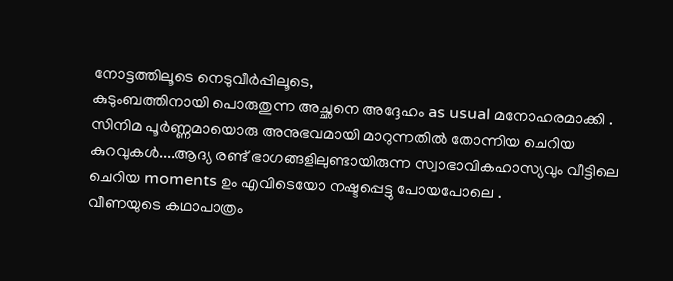നോട്ടത്തിലൂടെ നെടുവീർപ്പിലൂടെ,
കുടുംബത്തിനായി പൊരുതുന്ന അച്ഛനെ അദ്ദേഹം as usual മനോഹരമാക്കി .
സിനിമ പൂർണ്ണമായൊരു അനുഭവമായി മാറുന്നതിൽ തോന്നിയ ചെറിയ കുറവുകൾ....ആദ്യ രണ്ട് ഭാഗങ്ങളിലുണ്ടായിരുന്ന സ്വാഭാവികഹാസ്യവും വീട്ടിലെ ചെറിയ moments ഉം എവിടെയോ നഷ്ടപ്പെട്ടു പോയപോലെ .
വീണയുടെ കഥാപാത്രം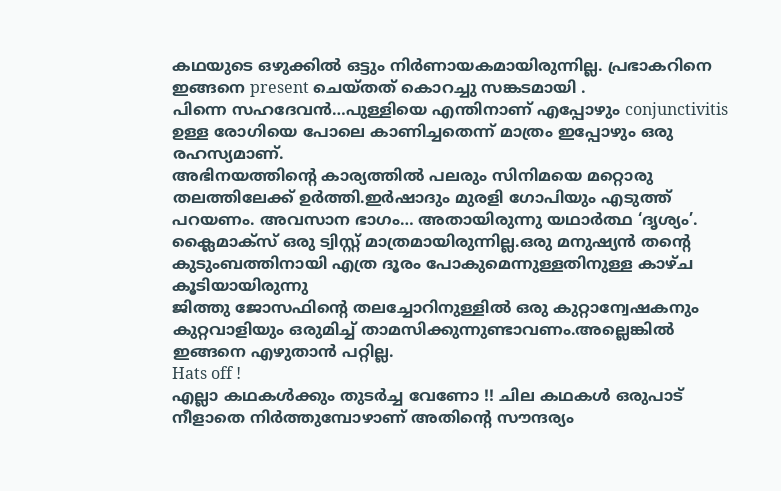കഥയുടെ ഒഴുക്കിൽ ഒട്ടും നിർണായകമായിരുന്നില്ല. പ്രഭാകറിനെ ഇങ്ങനെ present ചെയ്തത് കൊറച്ചു സങ്കടമായി .
പിന്നെ സഹദേവൻ…പുള്ളിയെ എന്തിനാണ് എപ്പോഴും conjunctivitis ഉള്ള രോഗിയെ പോലെ കാണിച്ചതെന്ന് മാത്രം ഇപ്പോഴും ഒരു രഹസ്യമാണ്.
അഭിനയത്തിന്റെ കാര്യത്തിൽ പലരും സിനിമയെ മറ്റൊരു തലത്തിലേക്ക് ഉർത്തി.ഇർഷാദും മുരളി ഗോപിയും എടുത്ത് പറയണം. അവസാന ഭാഗം… അതായിരുന്നു യഥാർത്ഥ ‘ദൃശ്യം’. ക്ലൈമാക്സ് ഒരു ട്വിസ്റ്റ് മാത്രമായിരുന്നില്ല.ഒരു മനുഷ്യൻ തന്റെ കുടുംബത്തിനായി എത്ര ദൂരം പോകുമെന്നുള്ളതിനുള്ള കാഴ്ച കൂടിയായിരുന്നു
ജിത്തു ജോസഫിന്റെ തലച്ചോറിനുള്ളിൽ ഒരു കുറ്റാന്വേഷകനും കുറ്റവാളിയും ഒരുമിച്ച് താമസിക്കുന്നുണ്ടാവണം.അല്ലെങ്കിൽ ഇങ്ങനെ എഴുതാൻ പറ്റില്ല.
Hats off !
എല്ലാ കഥകൾക്കും തുടർച്ച വേണോ !! ചില കഥകൾ ഒരുപാട് നീളാതെ നിർത്തുമ്പോഴാണ് അതിന്റെ സൗന്ദര്യം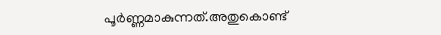പൂർണ്ണമാകുന്നത്.അതുകൊണ്ട്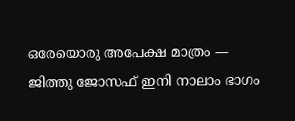ഒരേയൊരു അപേക്ഷ മാത്രം — ജിത്തു ജോസഫ് ഇനി നാലാം ഭാഗം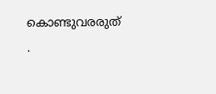കൊണ്ടുവരരുത് .